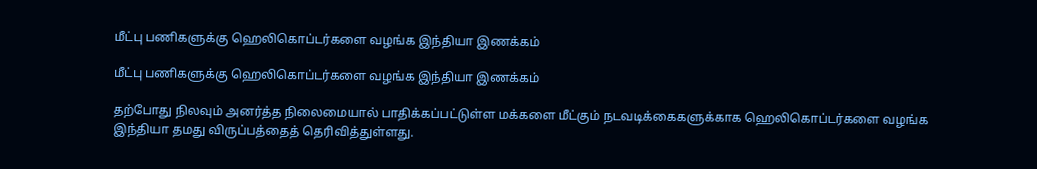மீட்பு பணிகளுக்கு ஹெலிகொப்டர்களை வழங்க இந்தியா இணக்கம்

மீட்பு பணிகளுக்கு ஹெலிகொப்டர்களை வழங்க இந்தியா இணக்கம்

தற்போது நிலவும் அனர்த்த நிலைமையால் பாதிக்கப்பட்டுள்ள மக்களை மீட்கும் நடவடிக்கைகளுக்காக ஹெலிகொப்டர்களை வழங்க இந்தியா தமது விருப்பத்தைத் தெரிவித்துள்ளது.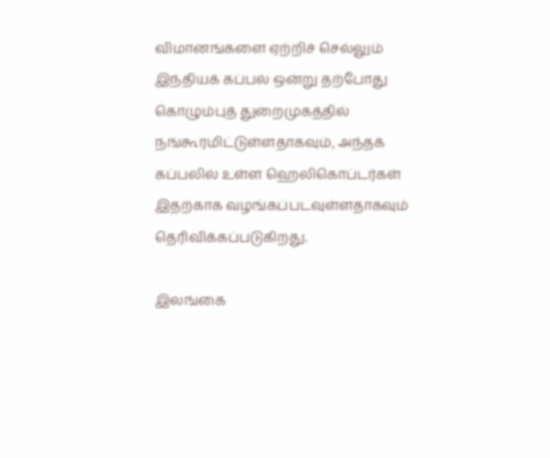விமானங்களை ஏற்றிச் செல்லும் இந்தியக் கப்பல் ஒன்று தற்போது கொழும்புத் துறைமுகத்தில் நங்கூரமிட்டுள்ளதாகவும், அந்தக் கப்பலில் உள்ள ஹெலிகொப்டர்கள் இதற்காக வழங்கப்படவுள்ளதாகவும் தெரிவிக்கப்படுகிறது.

இலங்கை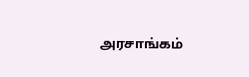அரசாங்கம்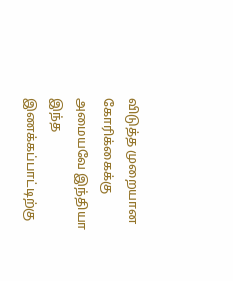விடுத்த முறையான கோரிக்கைக்கு அமையவே இந்தியா இந்த இணக்கப்பாட்டிற்கு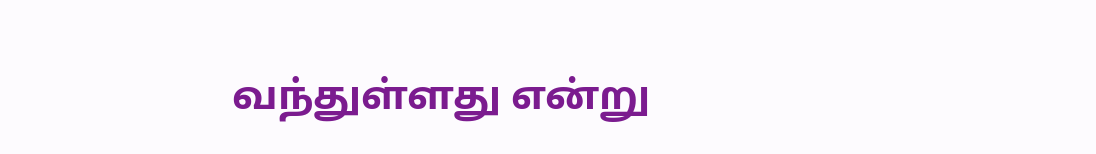வந்துள்ளது என்று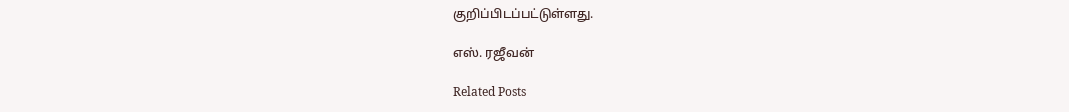குறிப்பிடப்பட்டுள்ளது.

எஸ். ரஜீவன்

Related Posts